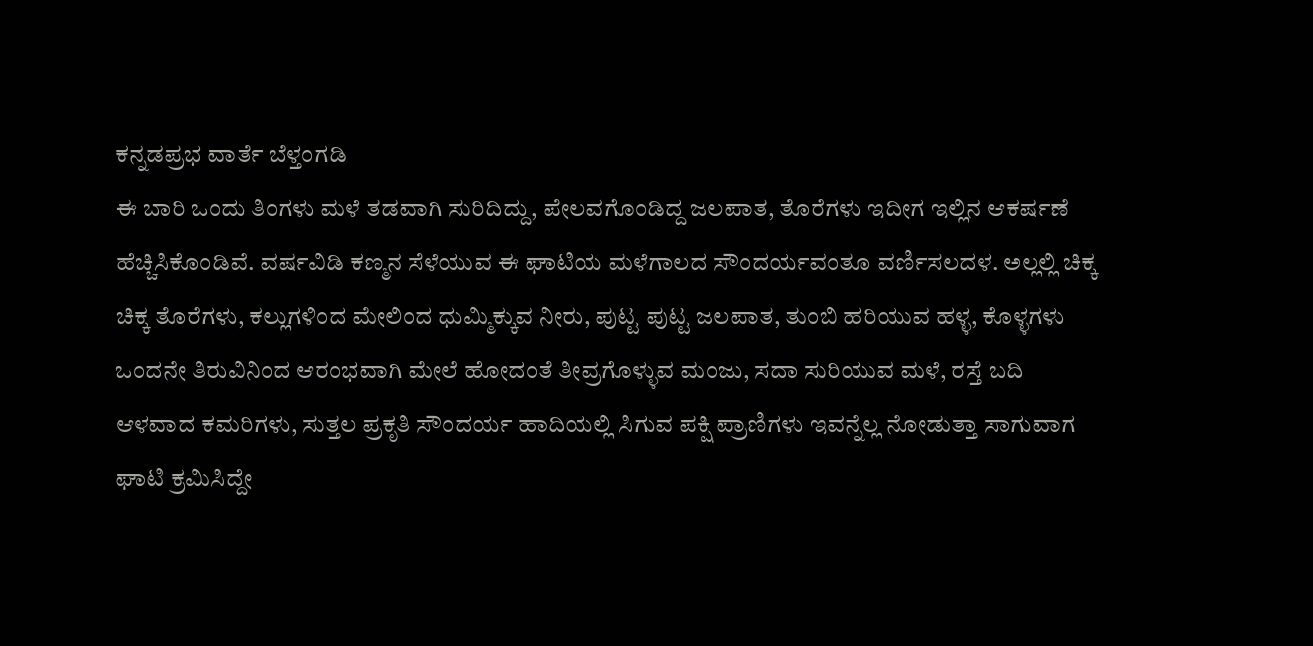ಕನ್ನಡಪ್ರಭ ವಾರ್ತೆ ಬೆಳ್ತಂಗಡಿ
ಈ ಬಾರಿ ಒಂದು ತಿಂಗಳು ಮಳೆ ತಡವಾಗಿ ಸುರಿದಿದ್ದು, ಪೇಲವಗೊಂಡಿದ್ದ ಜಲಪಾತ, ತೊರೆಗಳು ಇದೀಗ ಇಲ್ಲಿನ ಆಕರ್ಷಣೆ ಹೆಚ್ಚಿಸಿಕೊಂಡಿವೆ. ವರ್ಷವಿಡಿ ಕಣ್ಮನ ಸೆಳೆಯುವ ಈ ಘಾಟಿಯ ಮಳೆಗಾಲದ ಸೌಂದರ್ಯವಂತೂ ವರ್ಣಿಸಲದಳ. ಅಲ್ಲಲ್ಲಿ ಚಿಕ್ಕ ಚಿಕ್ಕ ತೊರೆಗಳು, ಕಲ್ಲುಗಳಿಂದ ಮೇಲಿಂದ ಧುಮ್ಮಿಕ್ಕುವ ನೀರು, ಪುಟ್ಟ ಪುಟ್ಟ ಜಲಪಾತ, ತುಂಬಿ ಹರಿಯುವ ಹಳ್ಳ, ಕೊಳ್ಳಗಳು ಒಂದನೇ ತಿರುವಿನಿಂದ ಆರಂಭವಾಗಿ ಮೇಲೆ ಹೋದಂತೆ ತೀವ್ರಗೊಳ್ಳುವ ಮಂಜು, ಸದಾ ಸುರಿಯುವ ಮಳೆ, ರಸ್ತೆ ಬದಿ ಆಳವಾದ ಕಮರಿಗಳು, ಸುತ್ತಲ ಪ್ರಕೃತಿ ಸೌಂದರ್ಯ ಹಾದಿಯಲ್ಲಿ ಸಿಗುವ ಪಕ್ಷಿ ಪ್ರಾಣಿಗಳು ಇವನ್ನೆಲ್ಲ ನೋಡುತ್ತಾ ಸಾಗುವಾಗ ಘಾಟಿ ಕ್ರಮಿಸಿದ್ದೇ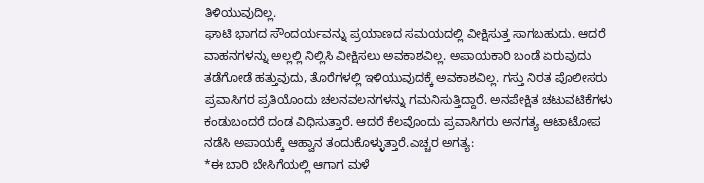ತಿಳಿಯುವುದಿಲ್ಲ.
ಘಾಟಿ ಭಾಗದ ಸೌಂದರ್ಯವನ್ನು ಪ್ರಯಾಣದ ಸಮಯದಲ್ಲಿ ವೀಕ್ಷಿಸುತ್ತ ಸಾಗಬಹುದು. ಆದರೆ ವಾಹನಗಳನ್ನು ಅಲ್ಲಲ್ಲಿ ನಿಲ್ಲಿಸಿ ವೀಕ್ಷಿಸಲು ಅವಕಾಶವಿಲ್ಲ. ಅಪಾಯಕಾರಿ ಬಂಡೆ ಏರುವುದು ತಡೆಗೋಡೆ ಹತ್ತುವುದು, ತೊರೆಗಳಲ್ಲಿ ಇಳಿಯುವುದಕ್ಕೆ ಅವಕಾಶವಿಲ್ಲ. ಗಸ್ತು ನಿರತ ಪೊಲೀಸರು ಪ್ರವಾಸಿಗರ ಪ್ರತಿಯೊಂದು ಚಲನವಲನಗಳನ್ನು ಗಮನಿಸುತ್ತಿದ್ದಾರೆ. ಅನಪೇಕ್ಷಿತ ಚಟುವಟಿಕೆಗಳು ಕಂಡುಬಂದರೆ ದಂಡ ವಿಧಿಸುತ್ತಾರೆ. ಆದರೆ ಕೆಲವೊಂದು ಪ್ರವಾಸಿಗರು ಅನಗತ್ಯ ಆಟಾಟೋಪ ನಡೆಸಿ ಅಪಾಯಕ್ಕೆ ಆಹ್ವಾನ ತಂದುಕೊಳ್ಳುತ್ತಾರೆ.ಎಚ್ಚರ ಅಗತ್ಯ:
*ಈ ಬಾರಿ ಬೇಸಿಗೆಯಲ್ಲಿ ಆಗಾಗ ಮಳೆ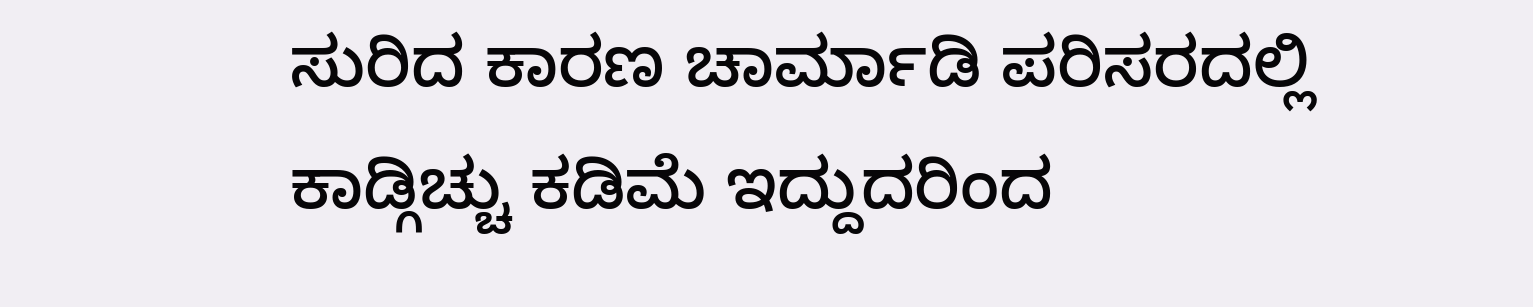ಸುರಿದ ಕಾರಣ ಚಾರ್ಮಾಡಿ ಪರಿಸರದಲ್ಲಿ ಕಾಡ್ಗಿಚ್ಚು ಕಡಿಮೆ ಇದ್ದುದರಿಂದ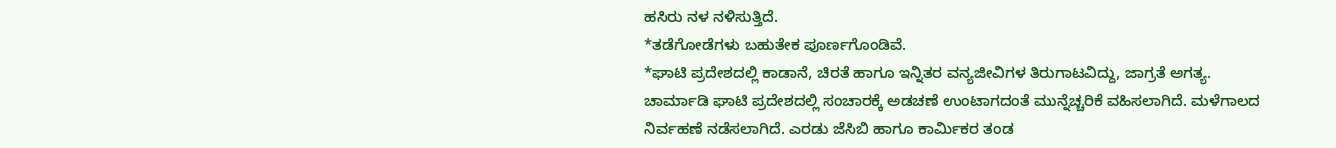ಹಸಿರು ನಳ ನಳಿಸುತ್ತಿದೆ.
*ತಡೆಗೋಡೆಗಳು ಬಹುತೇಕ ಪೂರ್ಣಗೊಂಡಿವೆ.
*ಘಾಟಿ ಪ್ರದೇಶದಲ್ಲಿ ಕಾಡಾನೆ, ಚಿರತೆ ಹಾಗೂ ಇನ್ನಿತರ ವನ್ಯಜೀವಿಗಳ ತಿರುಗಾಟವಿದ್ದು, ಜಾಗ್ರತೆ ಅಗತ್ಯ.
ಚಾರ್ಮಾಡಿ ಘಾಟಿ ಪ್ರದೇಶದಲ್ಲಿ ಸಂಚಾರಕ್ಕೆ ಅಡಚಣೆ ಉಂಟಾಗದಂತೆ ಮುನ್ನೆಚ್ಚರಿಕೆ ವಹಿಸಲಾಗಿದೆ. ಮಳೆಗಾಲದ ನಿರ್ವಹಣೆ ನಡೆಸಲಾಗಿದೆ. ಎರಡು ಜೆಸಿಬಿ ಹಾಗೂ ಕಾರ್ಮಿಕರ ತಂಡ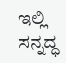ಇಲ್ಲಿ ಸನ್ನದ್ಧ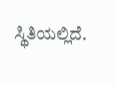ಸ್ಥಿತಿಯಲ್ಲಿದೆ.